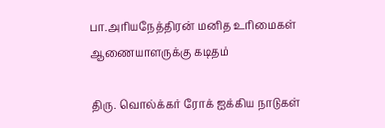பா.அரியநேத்திரன் மனித உரிமைகள் ஆணையாளருக்கு கடிதம்

திரு. வொல்க்கர் ரோக் ஐக்கிய நாடுகள்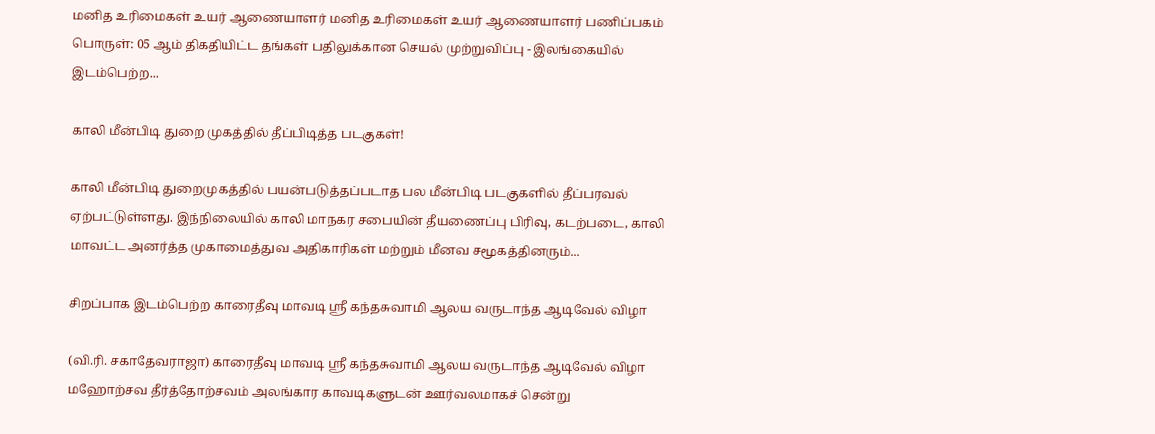மனித உரிமைகள் உயர் ஆணையாளர் மனித உரிமைகள் உயர் ஆணையாளர் பணிப்பகம் பொருள்: 05 ஆம் திகதியிட்ட தங்கள் பதிலுக்கான செயல் முற்றுவிப்பு - இலங்கையில் இடம்பெற்ற...

காலி மீன்பிடி துறை முகத்தில் தீப்பிடித்த படகுகள்!

காலி மீன்பிடி துறைமுகத்தில் பயன்படுத்தப்படாத பல மீன்பிடி படகுகளில் தீப்பரவல் ஏற்பட்டுள்ளது. இந்நிலையில் காலி மாநகர சபையின் தீயணைப்பு பிரிவு, கடற்படை, காலி மாவட்ட அனர்த்த முகாமைத்துவ அதிகாரிகள் மற்றும் மீனவ சமூகத்தினரும்...

சிறப்பாக இடம்பெற்ற காரைதீவு மாவடி ஸ்ரீ கந்தசுவாமி ஆலய வருடாந்த ஆடிவேல் விழா

(வி.ரி. சகாதேவராஜா) காரைதீவு மாவடி ஸ்ரீ கந்தசுவாமி ஆலய வருடாந்த ஆடிவேல் விழா மஹோற்சவ தீர்த்தோற்சவம் அலங்கார காவடிகளுடன் ஊர்வலமாகச் சென்று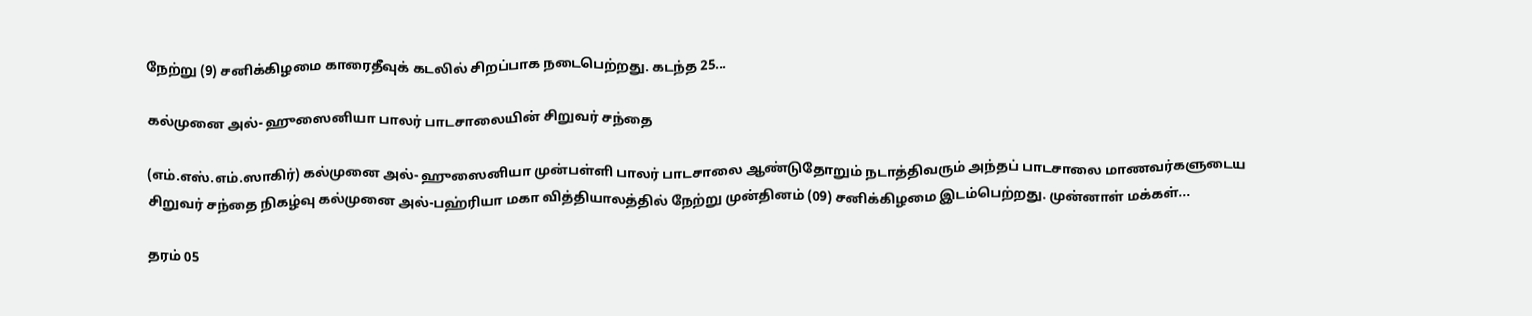நேற்று (9) சனிக்கிழமை காரைதீவுக் கடலில் சிறப்பாக நடைபெற்றது. கடந்த 25...

கல்முனை அல்- ஹுஸைனியா பாலர் பாடசாலையின் சிறுவர் சந்தை

(எம்.எஸ்.எம்.ஸாகிர்) கல்முனை அல்- ஹுஸைனியா முன்பள்ளி பாலர் பாடசாலை ஆண்டுதோறும் நடாத்திவரும் அந்தப் பாடசாலை மாணவர்களுடைய சிறுவர் சந்தை நிகழ்வு கல்முனை அல்-பஹ்ரியா மகா வித்தியாலத்தில் நேற்று முன்தினம் (09) சனிக்கிழமை இடம்பெற்றது. முன்னாள் மக்கள்...

தரம் 05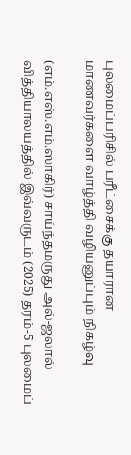புலமைப்பரிசில் பரீட்சைக்கு தயாரான மாணவர்களை வாழ்த்தி வழியனுப்பும் நிகழ்வு

(எம்.எஸ்.எம்.ஸாகிர்) சாய்ந்தமருது அல்-ஜலால் வித்தியாலயத்தில் இவ்வருடம் (2025) தரம்-5 புலமைப்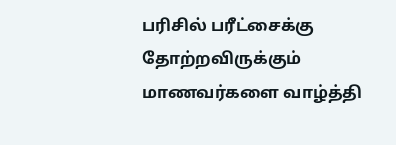பரிசில் பரீட்சைக்கு தோற்றவிருக்கும் மாணவர்களை வாழ்த்தி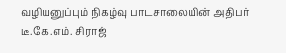வழியனுப்பும் நிகழ்வு பாடசாலையின் அதிபர் டீ.கே.எம். சிராஜ்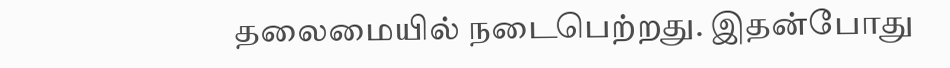தலைமையில் நடைபெற்றது. இதன்போது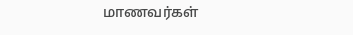மாணவர்கள்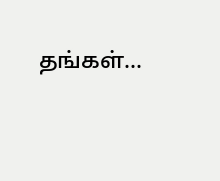தங்கள்...